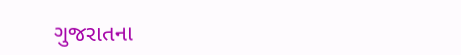ગુજરાતના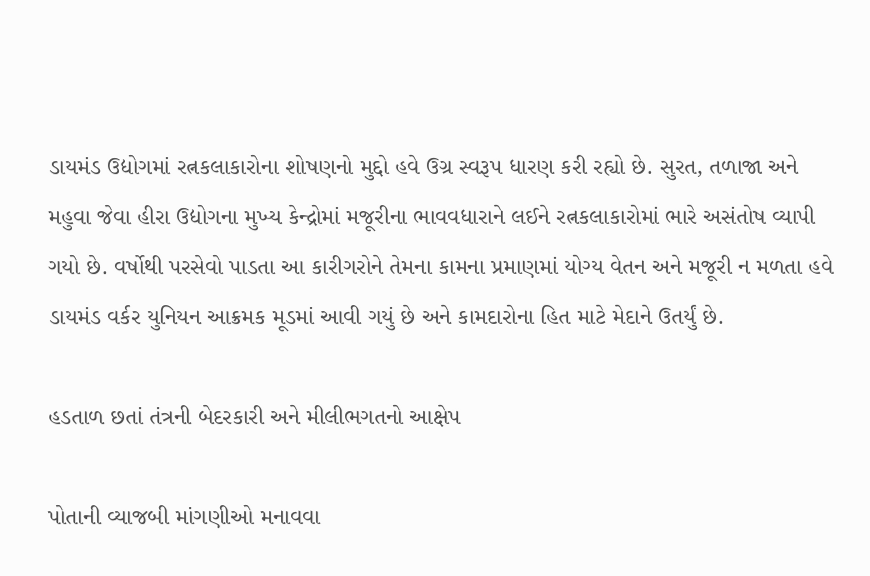ડાયમંડ ઉદ્યોગમાં રત્નકલાકારોના શોષણનો મુદ્દો હવે ઉગ્ર સ્વરૂપ ધારણ કરી રહ્યો છે. સુરત, તળાજા અને મહુવા જેવા હીરા ઉદ્યોગના મુખ્ય કેન્દ્રોમાં મજૂરીના ભાવવધારાને લઈને રત્નકલાકારોમાં ભારે અસંતોષ વ્યાપી ગયો છે. વર્ષોથી પરસેવો પાડતા આ કારીગરોને તેમના કામના પ્રમાણમાં યોગ્ય વેતન અને મજૂરી ન મળતા હવે ડાયમંડ વર્કર યુનિયન આક્રમક મૂડમાં આવી ગયું છે અને કામદારોના હિત માટે મેદાને ઉતર્યું છે.

હડતાળ છતાં તંત્રની બેદરકારી અને મીલીભગતનો આક્ષેપ

પોતાની વ્યાજબી માંગણીઓ મનાવવા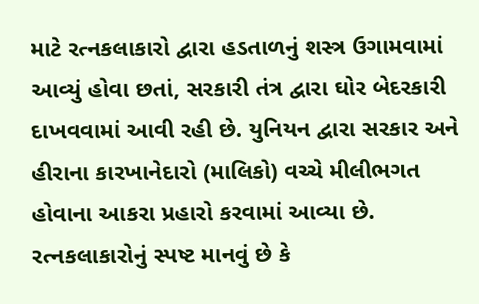માટે રત્નકલાકારો દ્વારા હડતાળનું શસ્ત્ર ઉગામવામાં આવ્યું હોવા છતાં, સરકારી તંત્ર દ્વારા ઘોર બેદરકારી દાખવવામાં આવી રહી છે. યુનિયન દ્વારા સરકાર અને હીરાના કારખાનેદારો (માલિકો) વચ્ચે મીલીભગત હોવાના આકરા પ્રહારો કરવામાં આવ્યા છે. રત્નકલાકારોનું સ્પષ્ટ માનવું છે કે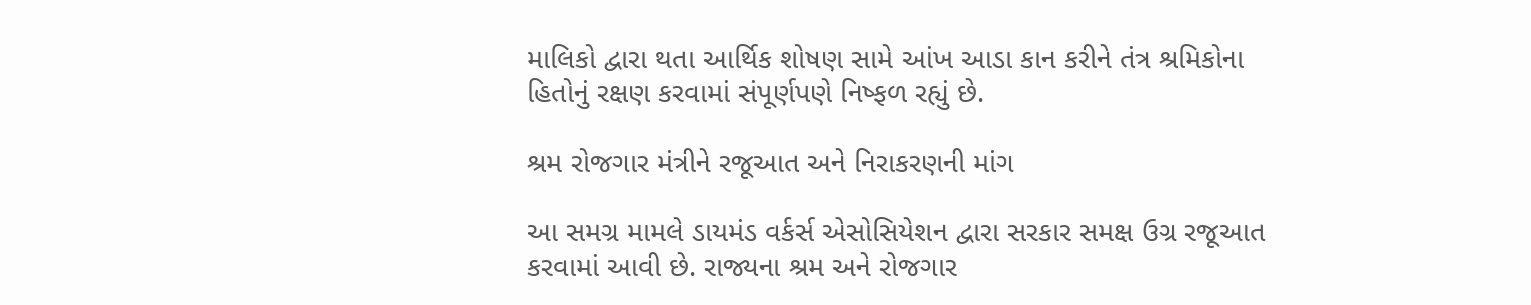માલિકો દ્વારા થતા આર્થિક શોષણ સામે આંખ આડા કાન કરીને તંત્ર શ્રમિકોના હિતોનું રક્ષણ કરવામાં સંપૂર્ણપણે નિષ્ફળ રહ્યું છે.

શ્રમ રોજગાર મંત્રીને રજૂઆત અને નિરાકરણની માંગ

આ સમગ્ર મામલે ડાયમંડ વર્કર્સ એસોસિયેશન દ્વારા સરકાર સમક્ષ ઉગ્ર રજૂઆત કરવામાં આવી છે. રાજ્યના શ્રમ અને રોજગાર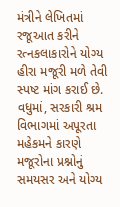મંત્રીને લેખિતમાં રજૂઆત કરીને રત્નકલાકારોને યોગ્ય હીરા મજૂરી મળે તેવી સ્પષ્ટ માંગ કરાઈ છે. વધુમાં, સરકારી શ્રમ વિભાગમાં અપૂરતા મહેકમને કારણે મજૂરોના પ્રશ્નોનું સમયસર અને યોગ્ય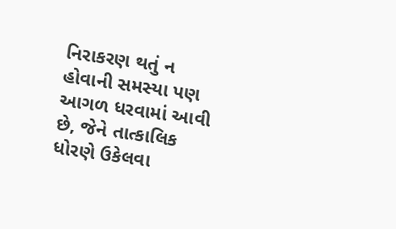નિરાકરણ થતું ન હોવાની સમસ્યા પણ આગળ ધરવામાં આવી છે, જેને તાત્કાલિક ધોરણે ઉકેલવા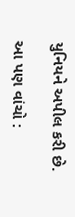યુનિયને અપીલ કરી છે.

આ પણ વાંચો :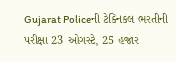Gujarat Policeની ટેક્નિકલ ભરતીની પરીક્ષા 23 ઓગસ્ટે, 25 હજાર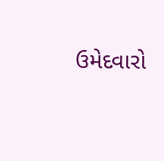ઉમેદવારો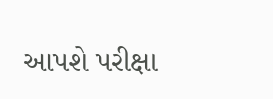આપશે પરીક્ષા